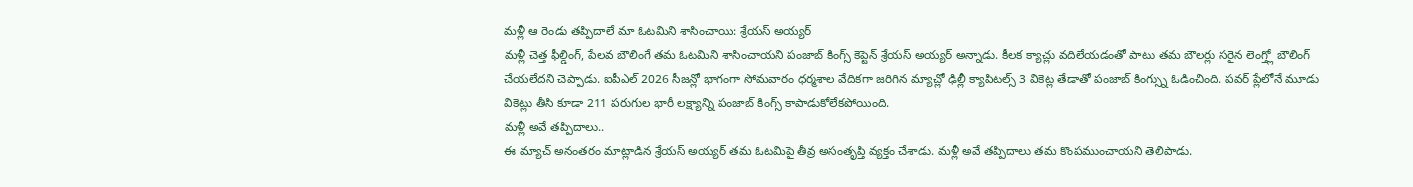మళ్లీ ఆ రెండు తప్పిదాలే మా ఓటమిని శాసించాయి: శ్రేయస్ అయ్యర్
మళ్లీ చెత్త ఫీల్డింగ్, పేలవ బౌలింగే తమ ఓటమిని శాసించాయని పంజాబ్ కింగ్స్ కెప్టెన్ శ్రేయస్ అయ్యర్ అన్నాడు. కీలక క్యాచ్లు వదిలేయడంతో పాటు తమ బౌలర్లు సరైన లెంగ్త్లో బౌలింగ్ చేయలేదని చెప్పాడు. ఐపీఎల్ 2026 సీజన్లో భాగంగా సోమవారం ధర్మశాల వేదికగా జరిగిన మ్యాచ్లో ఢిల్లీ క్యాపిటల్స్ 3 వికెట్ల తేడాతో పంజాబ్ కింగ్స్ను ఓడించింది. పవర్ ప్లేలోనే మూడు వికెట్లు తీసి కూడా 211 పరుగుల భారీ లక్ష్యాన్ని పంజాబ్ కింగ్స్ కాపాడుకోలేకపోయింది.
మళ్లీ అవే తప్పిదాలు..
ఈ మ్యాచ్ అనంతరం మాట్లాడిన శ్రేయస్ అయ్యర్ తమ ఓటమిపై తీవ్ర అసంతృప్తి వ్యక్తం చేశాడు. మళ్లీ అవే తప్పిదాలు తమ కొంపముంచాయని తెలిపాడు.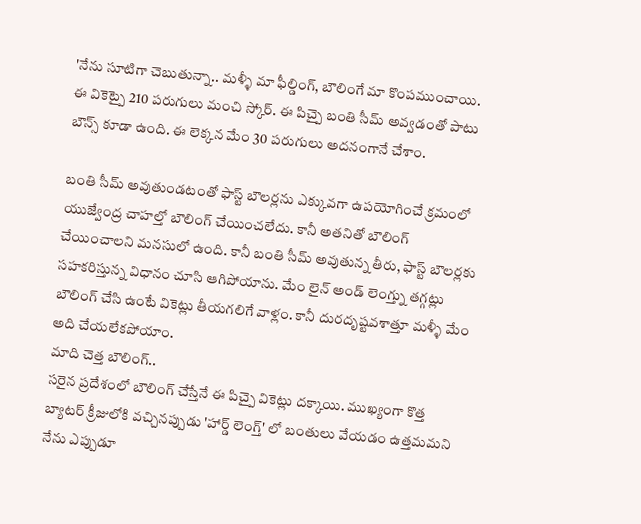'నేను సూటిగా చెబుతున్నా.. మళ్ళీ మా ఫీల్డింగ్, బౌలింగే మా కొంపముంచాయి. ఈ వికెట్పై 210 పరుగులు మంచి స్కోర్. ఈ పిచ్పై బంతి సీమ్ అవ్వడంతో పాటు బౌన్స్ కూడా ఉంది. ఈ లెక్కన మేం 30 పరుగులు అదనంగానే చేశాం.

బంతి సీమ్ అవుతుండటంతో ఫాస్ట్ బౌలర్లను ఎక్కువగా ఉపయోగించే క్రమంలో యుజ్వేంద్ర చాహల్తో బౌలింగ్ చేయించలేదు. కానీ అతనితో బౌలింగ్ చేయించాలని మనసులో ఉంది. కానీ బంతి సీమ్ అవుతున్న తీరు, ఫాస్ట్ బౌలర్లకు సహకరిస్తున్న విధానం చూసి ఆగిపోయాను. మేం లైన్ అండ్ లెంగ్త్ను తగ్గట్లు బౌలింగ్ చేసి ఉంటే వికెట్లు తీయగలిగే వాళ్లం. కానీ దురదృష్టవశాత్తూ మళ్ళీ మేం అది చేయలేకపోయాం.
మాది చెత్త బౌలింగ్..
సరైన ప్రదేశంలో బౌలింగ్ చేస్తేనే ఈ పిచ్పై వికెట్లు దక్కాయి. ముఖ్యంగా కొత్త బ్యాటర్ క్రీజులోకి వచ్చినప్పుడు 'హార్డ్ లెంగ్త్' లో బంతులు వేయడం ఉత్తమమని నేను ఎప్పుడూ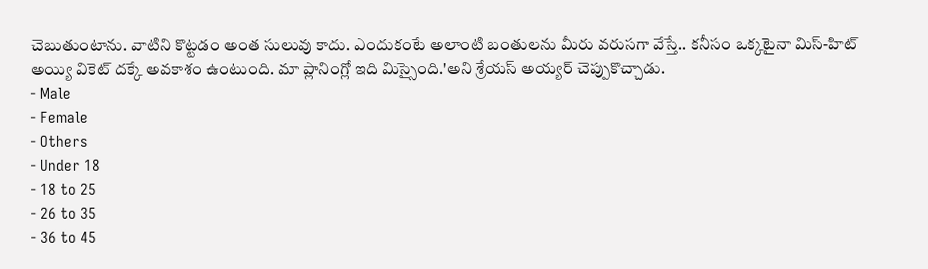చెబుతుంటాను. వాటిని కొట్టడం అంత సులువు కాదు. ఎందుకంటే అలాంటి బంతులను మీరు వరుసగా వేస్తే.. కనీసం ఒక్కటైనా మిస్-హిట్ అయ్యి వికెట్ దక్కే అవకాశం ఉంటుంది. మా ప్లానింగ్లో ఇది మిస్సైంది.'అని శ్రేయస్ అయ్యర్ చెప్పుకొచ్చాడు.
- Male
- Female
- Others
- Under 18
- 18 to 25
- 26 to 35
- 36 to 45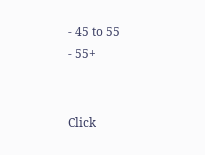- 45 to 55
- 55+


Click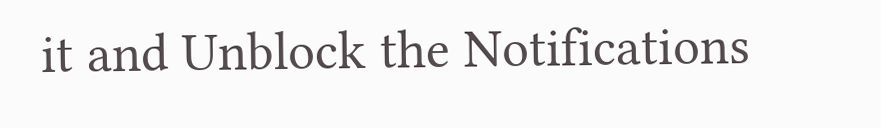it and Unblock the Notifications